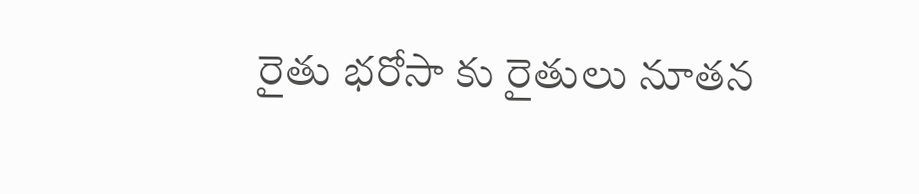రైతు భరోసా కు రైతులు నూతన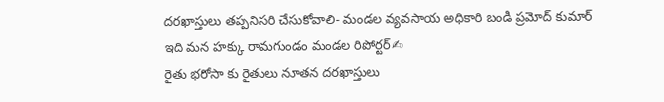దరఖాస్తులు తప్పనిసరి చేసుకోవాలి- మండల వ్యవసాయ అధికారి బండి ప్రమోద్ కుమార్
ఇది మన హక్కు రామగుండం మండల రిపోర్టర్✍
రైతు భరోసా కు రైతులు నూతన దరఖాస్తులు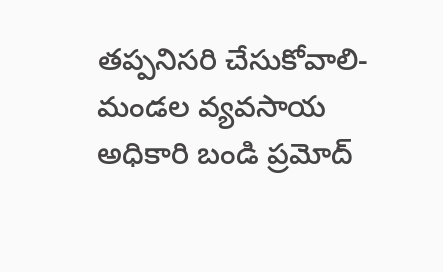తప్పనిసరి చేసుకోవాలి- మండల వ్యవసాయ అధికారి బండి ప్రమోద్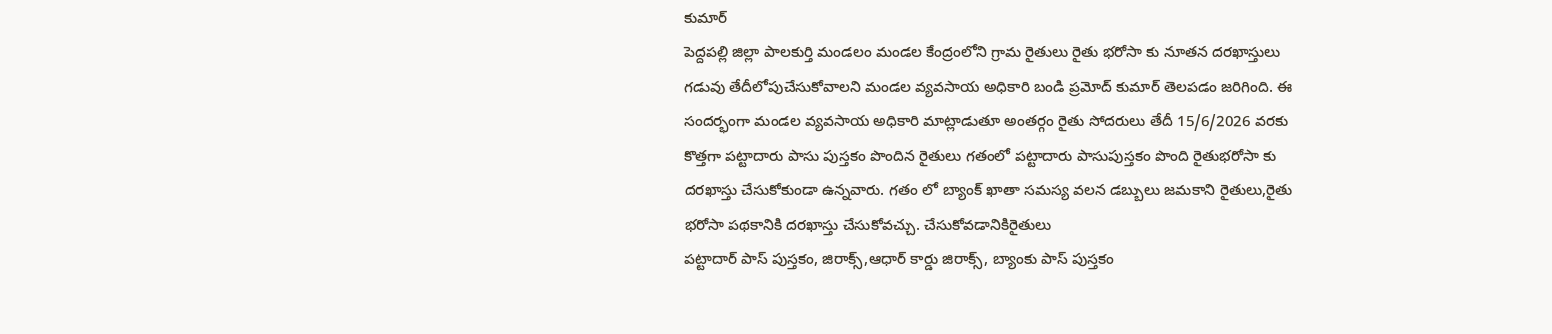కుమార్
పెద్దపల్లి జిల్లా పాలకుర్తి మండలం మండల కేంద్రంలోని గ్రామ రైతులు రైతు భరోసా కు నూతన దరఖాస్తులు గడువు తేదీలోపుచేసుకోవాలని మండల వ్యవసాయ అధికారి బండి ప్రమోద్ కుమార్ తెలపడం జరిగింది. ఈ సందర్భంగా మండల వ్యవసాయ అధికారి మాట్లాడుతూ అంతర్గం రైతు సోదరులు తేదీ 15/6/2026 వరకు కొత్తగా పట్టాదారు పాసు పుస్తకం పొందిన రైతులు గతంలో పట్టాదారు పాసుపుస్తకం పొంది రైతుభరోసా కు దరఖాస్తు చేసుకోకుండా ఉన్నవారు. గతం లో బ్యాంక్ ఖాతా సమస్య వలన డబ్బులు జమకాని రైతులు,రైతు భరోసా పథకానికి దరఖాస్తు చేసుకోవచ్చు. చేసుకోవడానికిరైతులు
పట్టాదార్ పాస్ పుస్తకం, జిరాక్స్,ఆధార్ కార్డు జిరాక్స్, బ్యాంకు పాస్ పుస్తకం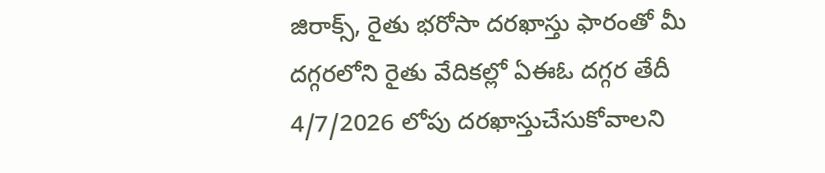జిరాక్స్, రైతు భరోసా దరఖాస్తు ఫారంతో మీ దగ్గరలోని రైతు వేదికల్లో ఏఈఓ దగ్గర తేదీ 4/7/2026 లోపు దరఖాస్తుచేసుకోవాలని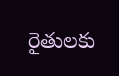రైతులకు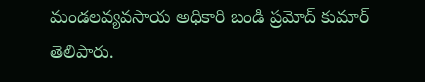మండలవ్యవసాయ అధికారి బండి ప్రమోద్ కుమార్ తెలిపారు.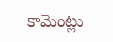కామెంట్లు